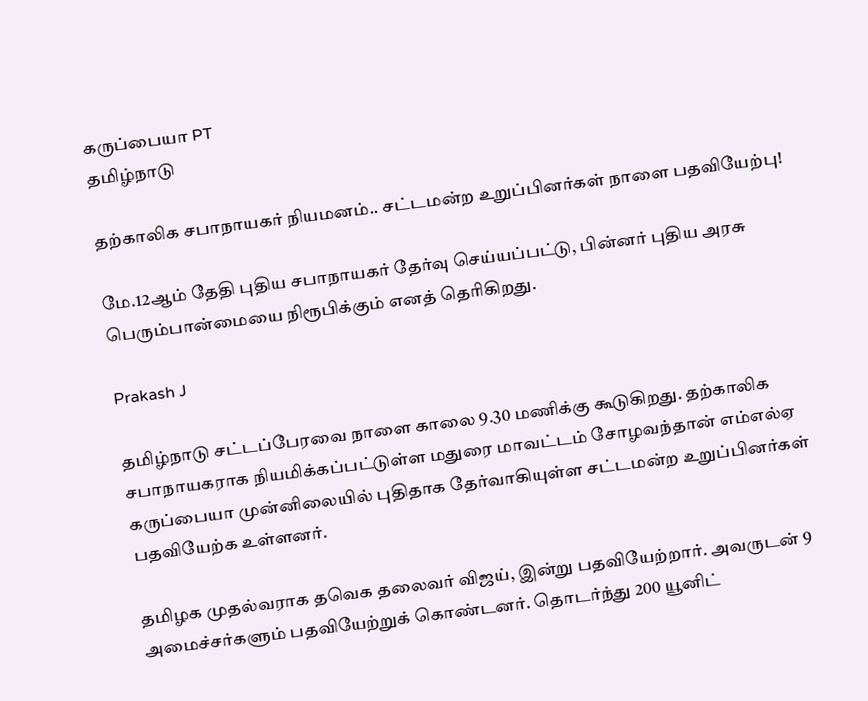கருப்பையா PT
தமிழ்நாடு

தற்காலிக சபாநாயகர் நியமனம்.. சட்டமன்ற உறுப்பினர்கள் நாளை பதவியேற்பு!

மே.12ஆம் தேதி புதிய சபாநாயகர் தேர்வு செய்யப்பட்டு, பின்னர் புதிய அரசு பெரும்பான்மையை நிரூபிக்கும் எனத் தெரிகிறது.

Prakash J

தமிழ்நாடு சட்டப்பேரவை நாளை காலை 9.30 மணிக்கு கூடுகிறது. தற்காலிக சபாநாயகராக நியமிக்கப்பட்டுள்ள மதுரை மாவட்டம் சோழவந்தான் எம்எல்ஏ கருப்பையா முன்னிலையில் புதிதாக தேர்வாகியுள்ள சட்டமன்ற உறுப்பினர்கள் பதவியேற்க உள்ளனர்.

தமிழக முதல்வராக தவெக தலைவர் விஜய், இன்று பதவியேற்றார். அவருடன் 9 அமைச்சர்களும் பதவியேற்றுக் கொண்டனர். தொடர்ந்து 200 யூனிட்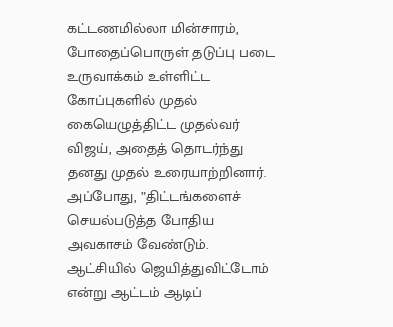கட்டணமில்லா மின்சாரம், போதைப்பொருள் தடுப்பு படை உருவாக்கம் உள்ளிட்ட கோப்புகளில் முதல் கையெழுத்திட்ட முதல்வர் விஜய், அதைத் தொடர்ந்து தனது முதல் உரையாற்றினார். அப்போது, ”திட்டங்களைச் செயல்படுத்த போதிய அவகாசம் வேண்டும். ஆட்சியில் ஜெயித்துவிட்டோம் என்று ஆட்டம் ஆடிப்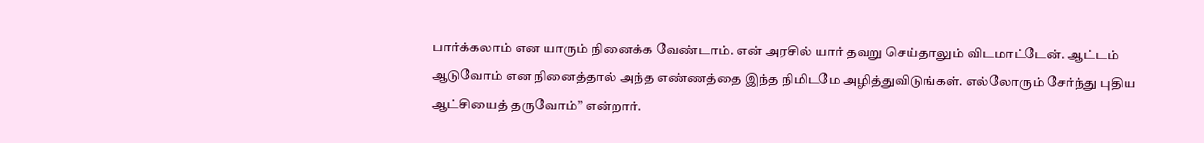பார்க்கலாம் என யாரும் நினைக்க வேண்டாம். என் அரசில் யார் தவறு செய்தாலும் விடமாட்டேன். ஆட்டம் ஆடுவோம் என நினைத்தால் அந்த எண்ணத்தை இந்த நிமிடமே அழித்துவிடுங்கள். எல்லோரும் சேர்ந்து புதிய ஆட்சியைத் தருவோம்” என்றார்.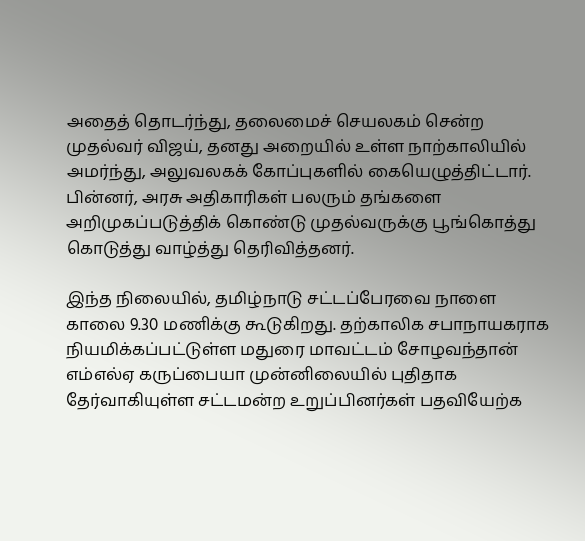அதைத் தொடர்ந்து, தலைமைச் செயலகம் சென்ற முதல்வர் விஜய், தனது அறையில் உள்ள நாற்காலியில் அமர்ந்து, அலுவலகக் கோப்புகளில் கையெழுத்திட்டார். பின்னர், அரசு அதிகாரிகள் பலரும் தங்களை அறிமுகப்படுத்திக் கொண்டு முதல்வருக்கு பூங்கொத்து கொடுத்து வாழ்த்து தெரிவித்தனர்.

இந்த நிலையில், தமிழ்நாடு சட்டப்பேரவை நாளை காலை 9.30 மணிக்கு கூடுகிறது. தற்காலிக சபாநாயகராக நியமிக்கப்பட்டுள்ள மதுரை மாவட்டம் சோழவந்தான் எம்எல்ஏ கருப்பையா முன்னிலையில் புதிதாக தேர்வாகியுள்ள சட்டமன்ற உறுப்பினர்கள் பதவியேற்க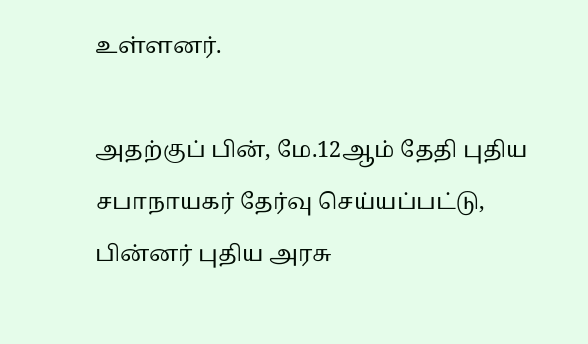உள்ளனர்.

அதற்குப் பின், மே.12ஆம் தேதி புதிய சபாநாயகர் தேர்வு செய்யப்பட்டு, பின்னர் புதிய அரசு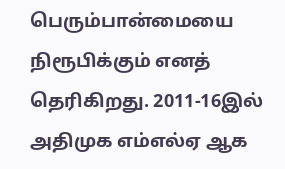பெரும்பான்மையை நிரூபிக்கும் எனத் தெரிகிறது. 2011-16இல் அதிமுக எம்எல்ஏ ஆக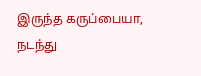இருந்த கருப்பையா, நடந்து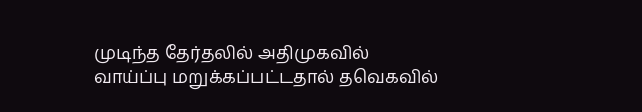முடிந்த தேர்தலில் அதிமுகவில் வாய்ப்பு மறுக்கப்பட்டதால் தவெகவில்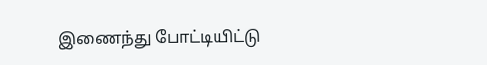இணைந்து போட்டியிட்டு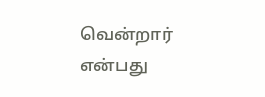வென்றார் என்பது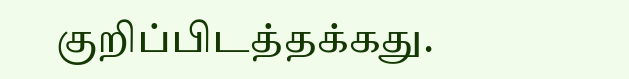குறிப்பிடத்தக்கது.